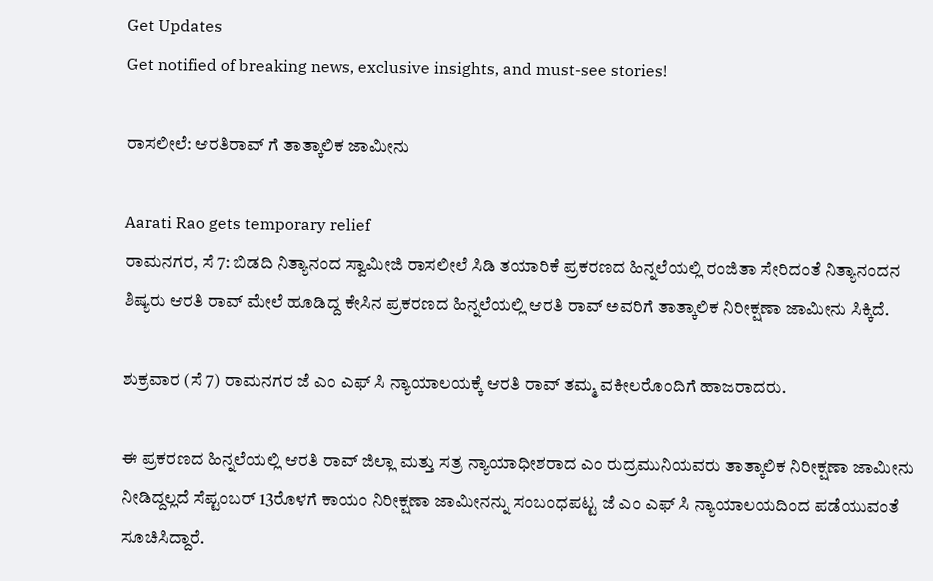Get Updates
Get notified of breaking news, exclusive insights, and must-see stories!

ರಾಸಲೀಲೆ: ಆರತಿರಾವ್ ಗೆ ತಾತ್ಕಾಲಿಕ ಜಾಮೀನು

Aarati Rao gets temporary relief
ರಾಮನಗರ, ಸೆ 7: ಬಿಡದಿ ನಿತ್ಯಾನಂದ ಸ್ವಾಮೀಜಿ ರಾಸಲೀಲೆ ಸಿಡಿ ತಯಾರಿಕೆ ಪ್ರಕರಣದ ಹಿನ್ನಲೆಯಲ್ಲಿ ರಂಜಿತಾ ಸೇರಿದಂತೆ ನಿತ್ಯಾನಂದನ ಶಿಷ್ಯರು ಆರತಿ ರಾವ್ ಮೇಲೆ ಹೂಡಿದ್ದ ಕೇಸಿನ ಪ್ರಕರಣದ ಹಿನ್ನಲೆಯಲ್ಲಿ ಆರತಿ ರಾವ್ ಅವರಿಗೆ ತಾತ್ಕಾಲಿಕ ನಿರೀಕ್ಷಣಾ ಜಾಮೀನು ಸಿಕ್ಕಿದೆ.

ಶುಕ್ರವಾರ (ಸೆ 7) ರಾಮನಗರ ಜೆ ಎಂ ಎಫ್ ಸಿ ನ್ಯಾಯಾಲಯಕ್ಕೆ ಆರತಿ ರಾವ್ ತಮ್ಮ ವಕೀಲರೊಂದಿಗೆ ಹಾಜರಾದರು.

ಈ ಪ್ರಕರಣದ ಹಿನ್ನಲೆಯಲ್ಲಿ ಆರತಿ ರಾವ್ ಜಿಲ್ಲಾ ಮತ್ತು ಸತ್ರ ನ್ಯಾಯಾಧೀಶರಾದ ಎಂ ರುದ್ರಮುನಿಯವರು ತಾತ್ಕಾಲಿಕ ನಿರೀಕ್ಷಣಾ ಜಾಮೀನು ನೀಡಿದ್ದಲ್ಲದೆ ಸೆಪ್ಟಂಬರ್ 13ರೊಳಗೆ ಕಾಯಂ ನಿರೀಕ್ಷಣಾ ಜಾಮೀನನ್ನು ಸಂಬಂಧಪಟ್ಟ ಜೆ ಎಂ ಎಫ್ ಸಿ ನ್ಯಾಯಾಲಯದಿಂದ ಪಡೆಯುವಂತೆ ಸೂಚಿಸಿದ್ದಾರೆ.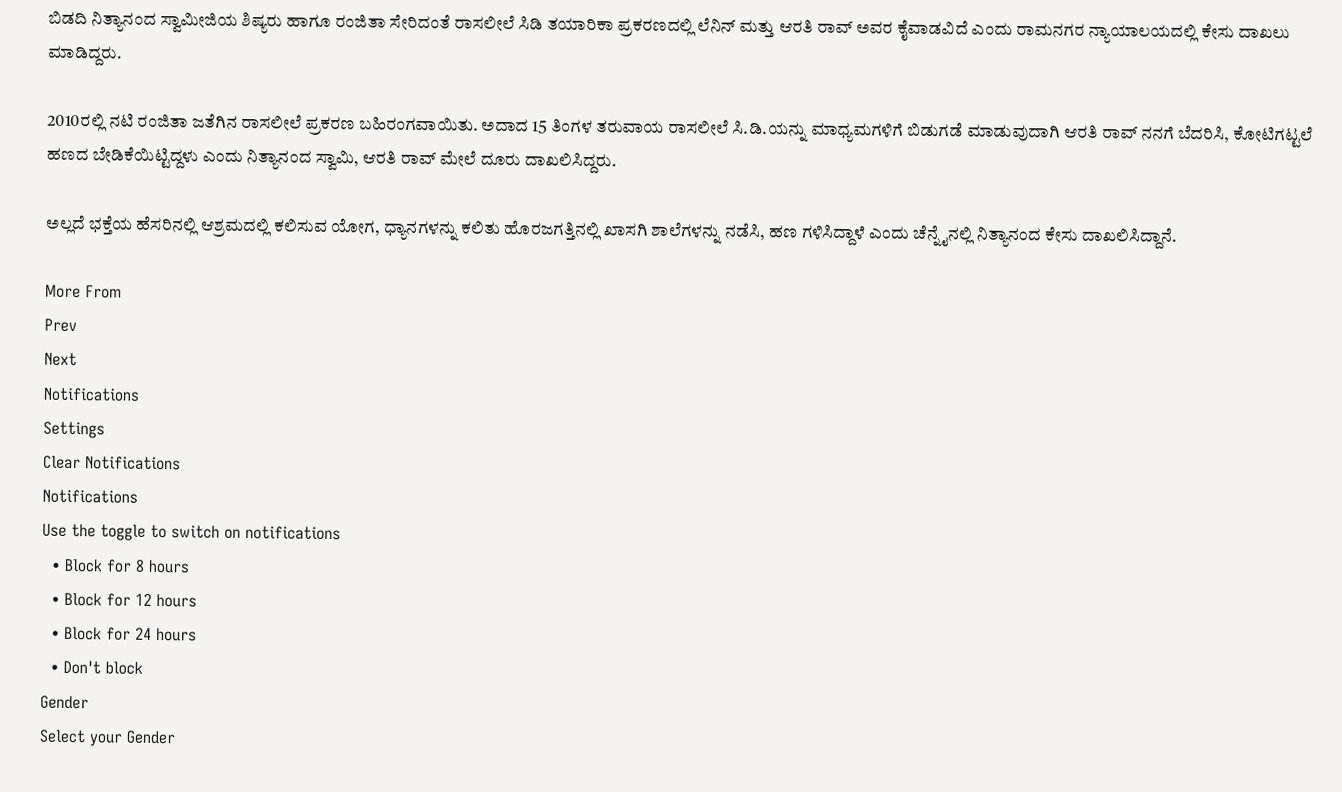ಬಿಡದಿ ನಿತ್ಯಾನಂದ ಸ್ವಾಮೀಜಿಯ ಶಿಷ್ಯರು ಹಾಗೂ ರಂಜಿತಾ ಸೇರಿದಂತೆ ರಾಸಲೀಲೆ ಸಿಡಿ ತಯಾರಿಕಾ ಪ್ರಕರಣದಲ್ಲಿ ಲೆನಿನ್ ಮತ್ತು ಆರತಿ ರಾವ್ ಅವರ ಕೈವಾಡವಿದೆ ಎಂದು ರಾಮನಗರ ನ್ಯಾಯಾಲಯದಲ್ಲಿ ಕೇಸು ದಾಖಲು ಮಾಡಿದ್ದರು.

2010ರಲ್ಲಿ ನಟಿ ರಂಜಿತಾ ಜತೆಗಿನ ರಾಸಲೀಲೆ ಪ್ರಕರಣ ಬಹಿರಂಗವಾಯಿತು. ಅದಾದ 15 ತಿಂಗಳ ತರುವಾಯ ರಾಸಲೀಲೆ ಸಿ.ಡಿ.ಯನ್ನು ಮಾಧ್ಯಮಗಳಿಗೆ ಬಿಡುಗಡೆ ಮಾಡುವುದಾಗಿ ಆರತಿ ರಾವ್ ನನಗೆ ಬೆದರಿಸಿ, ಕೋಟಿಗಟ್ಟಲೆ ಹಣದ ಬೇಡಿಕೆಯಿಟ್ಟಿದ್ದಳು ಎಂದು ನಿತ್ಯಾನಂದ ಸ್ವಾಮಿ, ಆರತಿ ರಾವ್ ಮೇಲೆ ದೂರು ದಾಖಲಿಸಿದ್ದರು.

ಅಲ್ಲದೆ ಭಕ್ತೆಯ ಹೆಸರಿನಲ್ಲಿ ಆಶ್ರಮದಲ್ಲಿ ಕಲಿಸುವ ಯೋಗ, ಧ್ಯಾನಗಳನ್ನು ಕಲಿತು ಹೊರಜಗತ್ತಿನಲ್ಲಿ ಖಾಸಗಿ ಶಾಲೆಗಳನ್ನು ನಡೆಸಿ, ಹಣ ಗಳಿಸಿದ್ದಾಳೆ ಎಂದು ಚೆನ್ನೈನಲ್ಲಿ ನಿತ್ಯಾನಂದ ಕೇಸು ದಾಖಲಿಸಿದ್ದಾನೆ.

More From
Prev
Next
Notifications
Settings
Clear Notifications
Notifications
Use the toggle to switch on notifications
  • Block for 8 hours
  • Block for 12 hours
  • Block for 24 hours
  • Don't block
Gender
Select your Gender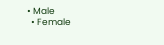• Male
  • Female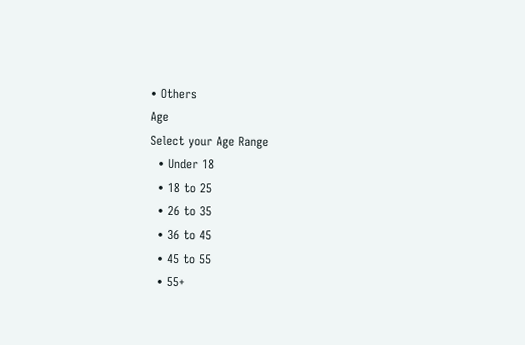• Others
Age
Select your Age Range
  • Under 18
  • 18 to 25
  • 26 to 35
  • 36 to 45
  • 45 to 55
  • 55+